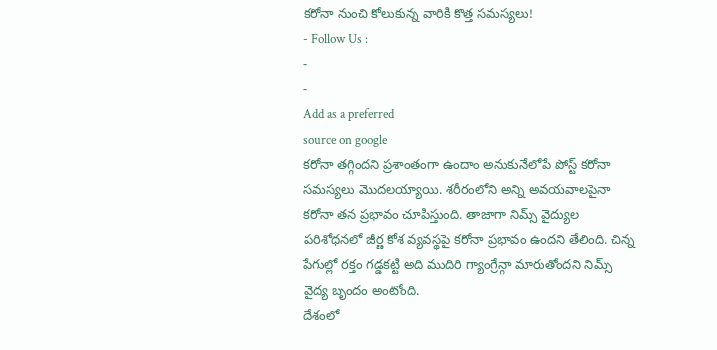కరోనా నుంచి కోలుకున్న వారికి కొత్త సమస్యలు!
- Follow Us :
-
-
Add as a preferred
source on google
కరోనా తగ్గిందని ప్రశాంతంగా ఉందాం అనుకునేలోపే పోస్ట్ కరోనా సమస్యలు మొదలయ్యాయి. శరీరంలోని అన్ని అవయవాలపైనా కరోనా తన ప్రభావం చూపిస్తుంది. తాజాగా నిమ్స్ వైద్యుల పరిశోధనలో జీర్ణ కోశ వ్యవస్థపై కరోనా ప్రభావం ఉందని తేలింది. చిన్న పేగుల్లో రక్తం గడ్డకట్టి అది ముదిరి గ్యాంగ్రేన్గా మారుతోందని నిమ్స్ వైద్య బృందం అంటోంది.
దేశంలో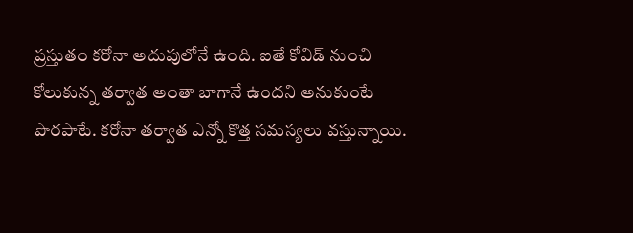ప్రస్తుతం కరోనా అదుపులోనే ఉంది. ఐతే కోవిడ్ నుంచి కోలుకున్న తర్వాత అంతా బాగానే ఉందని అనుకుంటే పొరపాటే. కరోనా తర్వాత ఎన్నో కొత్త సమస్యలు వస్తున్నాయి.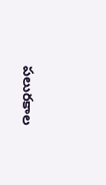పలురకాల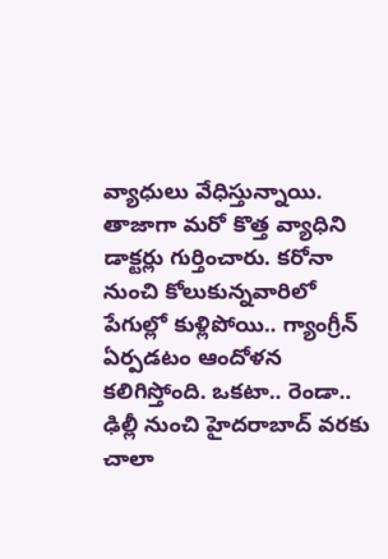వ్యాధులు వేధిస్తున్నాయి. తాజాగా మరో కొత్త వ్యాధిని డాక్టర్లు గుర్తించారు. కరోనా నుంచి కోలుకున్నవారిలో పేగుల్లో కుళ్లిపోయి.. గ్యాంగ్రీన్ ఏర్పడటం ఆందోళన కలిగిస్తోంది. ఒకటా.. రెండా.. ఢిల్లీ నుంచి హైదరాబాద్ వరకు చాలా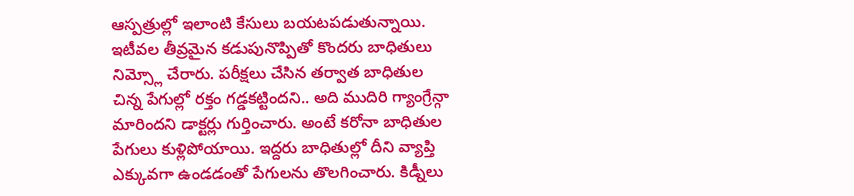ఆస్పత్రుల్లో ఇలాంటి కేసులు బయటపడుతున్నాయి. ఇటీవల తీవ్రమైన కడుపునొప్పితో కొందరు బాధితులు నిమ్స్లో చేరారు. పరీక్షలు చేసిన తర్వాత బాధితుల చిన్న పేగుల్లో రక్తం గడ్డకట్టిందని.. అది ముదిరి గ్యాంగ్రేన్గా మారిందని డాక్టర్లు గుర్తించారు. అంటే కరోనా బాధితుల పేగులు కుళ్లిపోయాయి. ఇద్దరు బాధితుల్లో దీని వ్యాప్తి ఎక్కువగా ఉండడంతో పేగులను తొలగించారు. కిడ్నీలు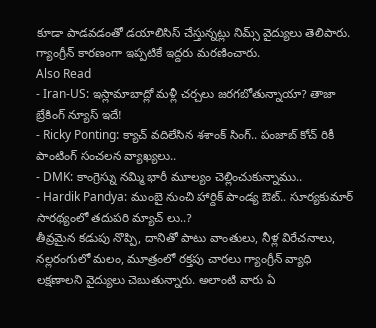కూడా పాడవడంతో డయాలిసిస్ చేస్తున్నట్లు నిమ్స్ వైద్యులు తెలిపారు. గ్యాంగ్రీన్ కారణంగా ఇప్పటికే ఇద్దరు మరణించారు.
Also Read
- Iran-US: ఇస్లామాబాద్లో మళ్లీ చర్చలు జరగబోతున్నాయా? తాజా బ్రేకింగ్ న్యూస్ ఇదే!
- Ricky Ponting: క్యాచ్ వదిలేసిన శశాంక్ సింగ్.. పంజాబ్ కోచ్ రికీ పాంటింగ్ సంచలన వ్యాఖ్యలు..
- DMK: కాంగ్రెస్ను నమ్మి భారీ మూల్యం చెల్లించుకున్నాము..
- Hardik Pandya: ముంబై నుంచి హార్దిక్ పాండ్య ఔట్.. సూర్యకుమార్ సారథ్యంలో తదుపరి మ్యాచ్ లు..?
తీవ్రమైన కడుపు నొప్పి, దానితో పాటు వాంతులు, నీళ్ల విరేచనాలు, నల్లరంగులో మలం, మూత్రంలో రక్తపు చారలు గ్యాంగ్రీన్ వ్యాధి లక్షణాలని వైద్యులు చెబుతున్నారు. అలాంటి వారు ఏ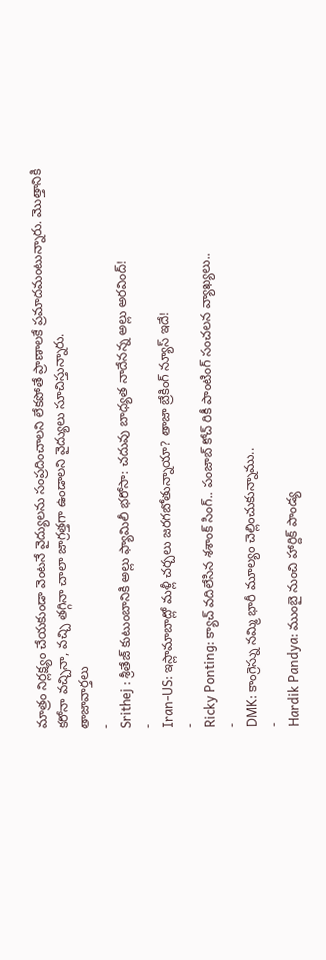మాత్రం నిర్లక్ష్యం చేయకుండా వెంటనే వైద్యులను సంప్రదించాలని లేకపోతే ప్రాణాలకే ప్రమాదమంటున్నారు. మొత్తానికి కరోనా వచ్చినా, వచ్చి తగ్గినా చాలా జాగ్రత్తగా ఉండాలని వైద్యులు సూచిస్తున్నారు.
తాజావార్తలు
-
Srithej : శ్రీతేజ్ కుటుంబానికి అల్లు ఫ్యామిలీ భరోసా: చదువు బాధ్యత నాదేనన్న అల్లు అరవింద్!
-
Iran-US: ఇస్లామాబాద్లో మళ్లీ చర్చలు జరగబోతున్నాయా? తాజా బ్రేకింగ్ న్యూస్ ఇదే!
-
Ricky Ponting: క్యాచ్ వదిలేసిన శశాంక్ సింగ్.. పంజాబ్ కోచ్ రికీ పాంటింగ్ సంచలన వ్యాఖ్యలు..
-
DMK: కాంగ్రెస్ను నమ్మి భారీ మూల్యం చెల్లించుకున్నాము..
-
Hardik Pandya: ముంబై నుంచి హార్దిక్ పాండ్య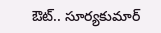ఔట్.. సూర్యకుమార్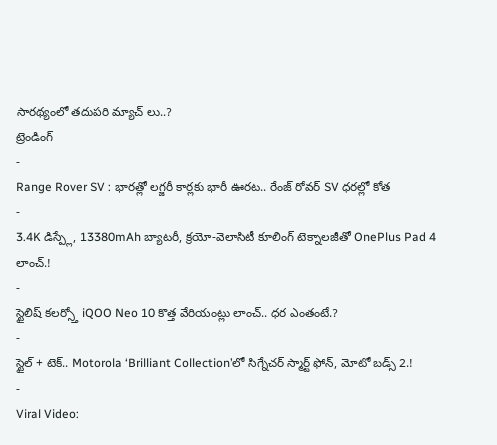సారథ్యంలో తదుపరి మ్యాచ్ లు..?
ట్రెండింగ్
-
Range Rover SV : భారత్లో లగ్జరీ కార్లకు భారీ ఊరట.. రేంజ్ రోవర్ SV ధరల్లో కోత
-
3.4K డిస్ప్లే, 13380mAh బ్యాటరీ, క్రయో-వెలాసిటీ కూలింగ్ టెక్నాలజీతో OnePlus Pad 4 లాంచ్.!
-
స్టైలిష్ కలర్స్తో iQOO Neo 10 కొత్త వేరియంట్లు లాంచ్.. ధర ఎంతంటే.?
-
స్టైల్ + టెక్.. Motorola ‘Brilliant Collection’లో సిగ్నేచర్ స్మార్ట్ ఫోన్, మోటో బడ్స్ 2.!
-
Viral Video: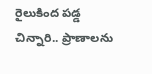రైలుకింద పడ్డ చిన్నారి.. ప్రాణాలను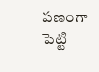పణంగా పెట్టి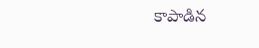కాపాడిన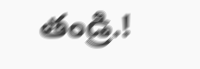తండ్రి.!